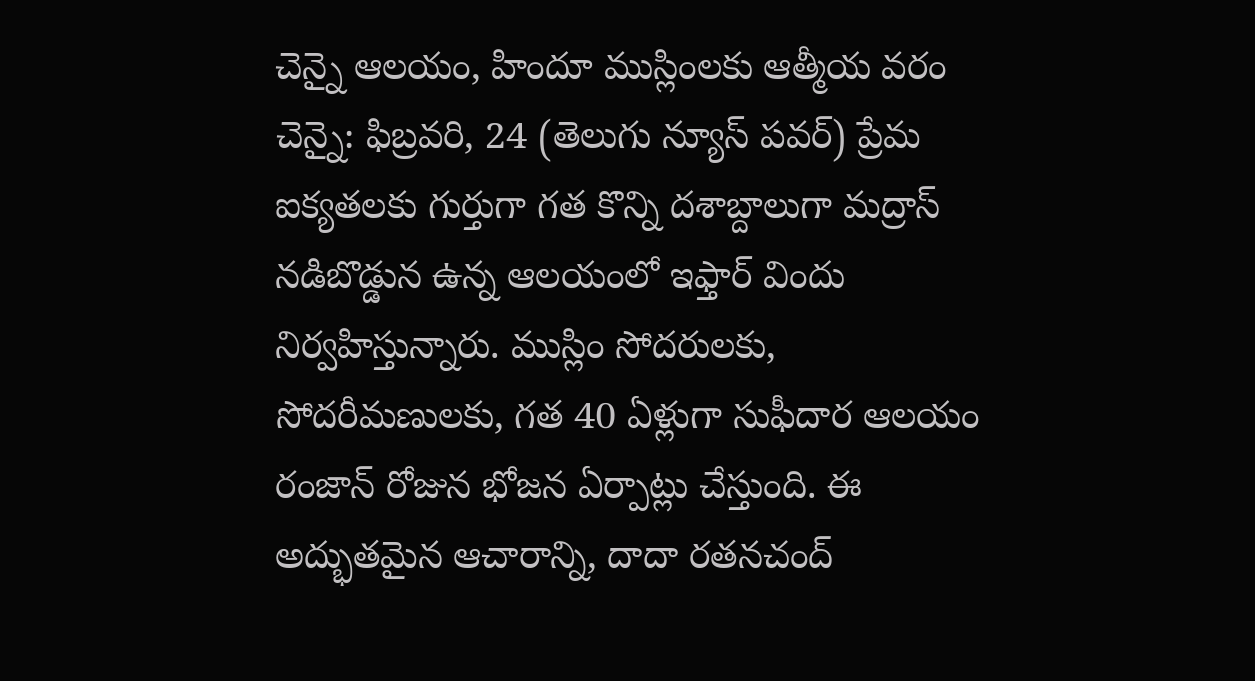చెన్నై ఆలయం, హిందూ ముస్లింలకు ఆత్మీయ వరం
చెన్నై: ఫిబ్రవరి, 24 (తెలుగు న్యూస్ పవర్) ప్రేమ ఐక్యతలకు గుర్తుగా గత కొన్ని దశాబ్దాలుగా మద్రాస్ నడిబొడ్డున ఉన్న ఆలయంలో ఇఫ్తార్ విందు నిర్వహిస్తున్నారు. ముస్లిం సోదరులకు, సోదరీమణులకు, గత 40 ఏళ్లుగా సుఫీదార ఆలయం రంజాన్ రోజున భోజన ఏర్పాట్లు చేస్తుంది. ఈ అద్భుతమైన ఆచారాన్ని, దాదా రతనచంద్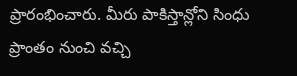ప్రారంభించారు. మీరు పాకిస్తాన్లోని సింధు ప్రాంతం నుంచి వచ్చి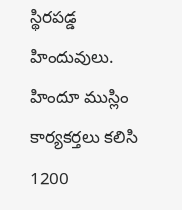స్థిరపడ్డ హిందువులు. హిందూ ముస్లిం కార్యకర్తలు కలిసి 1200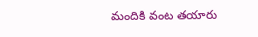మందికి వంట తయారు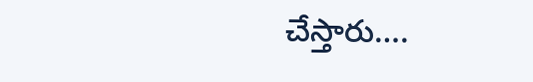చేస్తారు….